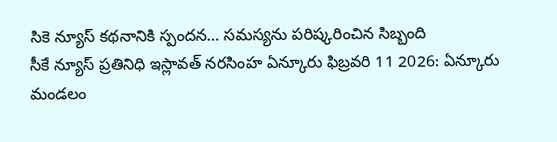సికె న్యూస్ కథనానికి స్పందన… సమస్యను పరిష్కరించిన సిబ్బంది
సీకే న్యూస్ ప్రతినిధి ఇస్లావత్ నరసింహ ఏన్కూరు ఫిబ్రవరి 11 2026: ఏన్కూరు మండలం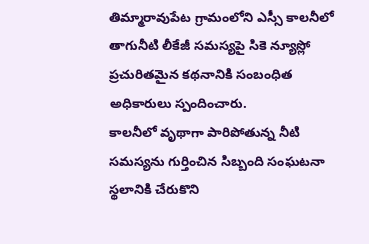తిమ్మారావుపేట గ్రామంలోని ఎస్సీ కాలనీలో తాగునీటి లీకేజీ సమస్యపై సికె న్యూస్లో ప్రచురితమైన కథనానికి సంబంధిత అధికారులు స్పందించారు.
కాలనీలో వృథాగా పారిపోతున్న నీటి సమస్యను గుర్తించిన సిబ్బంది సంఘటనా స్థలానికి చేరుకొని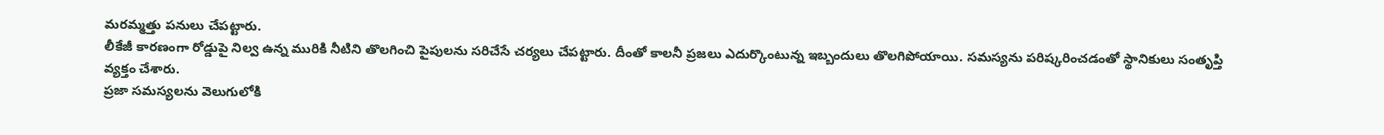మరమ్మత్తు పనులు చేపట్టారు.
లీకేజీ కారణంగా రోడ్డుపై నిల్వ ఉన్న మురికి నీటిని తొలగించి పైపులను సరిచేసే చర్యలు చేపట్టారు. దీంతో కాలనీ ప్రజలు ఎదుర్కొంటున్న ఇబ్బందులు తొలగిపోయాయి. సమస్యను పరిష్కరించడంతో స్థానికులు సంతృప్తి వ్యక్తం చేశారు.
ప్రజా సమస్యలను వెలుగులోకి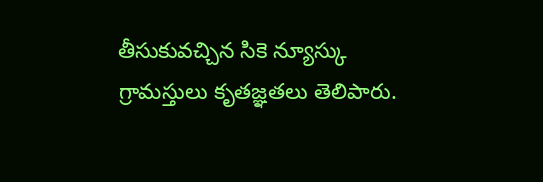తీసుకువచ్చిన సికె న్యూస్కు గ్రామస్తులు కృతజ్ఞతలు తెలిపారు.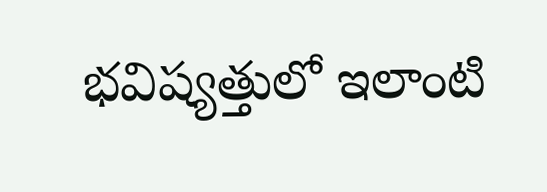భవిష్యత్తులో ఇలాంటి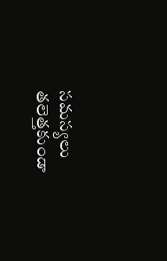సమస్యలు తలెత్తకుండా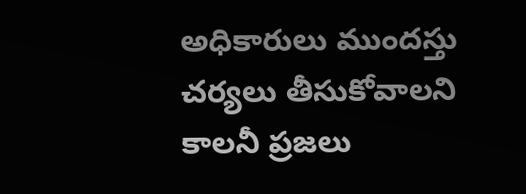అధికారులు ముందస్తు చర్యలు తీసుకోవాలని కాలనీ ప్రజలు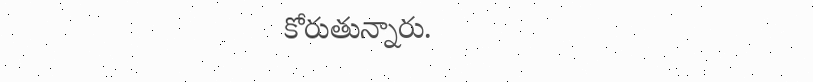కోరుతున్నారు.